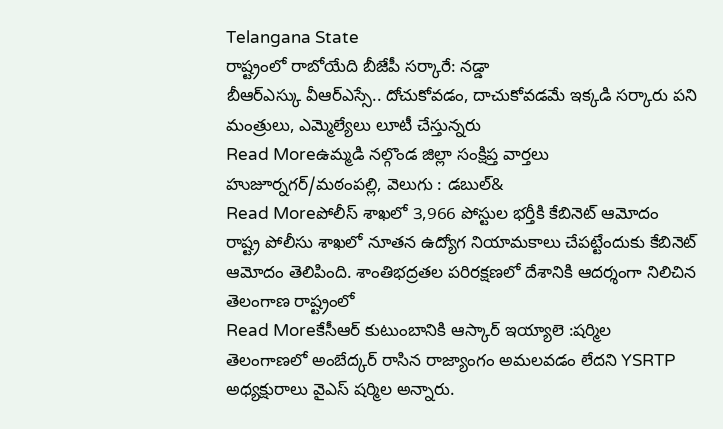Telangana State
రాష్ట్రంలో రాబోయేది బీజేపీ సర్కారే: నడ్డా
బీఆర్ఎస్కు వీఆర్ఎస్సే.. దోచుకోవడం, దాచుకోవడమే ఇక్కడి సర్కారు పని మంత్రులు, ఎమ్మెల్యేలు లూటీ చేస్తున్నరు
Read Moreఉమ్మడి నల్గొండ జిల్లా సంక్షిప్త వార్తలు
హుజూర్నగర్/మఠంపల్లి, వెలుగు : డబుల్&
Read Moreపోలీస్ శాఖలో 3,966 పోస్టుల భర్తీకి కేబినెట్ ఆమోదం
రాష్ట్ర పోలీసు శాఖలో నూతన ఉద్యోగ నియామకాలు చేపట్టేందుకు కేబినెట్ ఆమోదం తెలిపింది. శాంతిభద్రతల పరిరక్షణలో దేశానికి ఆదర్శంగా నిలిచిన తెలంగాణ రాష్ట్రంలో
Read Moreకేసీఆర్ కుటుంబానికి ఆస్కార్ ఇయ్యాలె :షర్మిల
తెలంగాణలో అంబేద్కర్ రాసిన రాజ్యాంగం అమలవడం లేదని YSRTP అధ్యక్షురాలు వైఎస్ షర్మిల అన్నారు.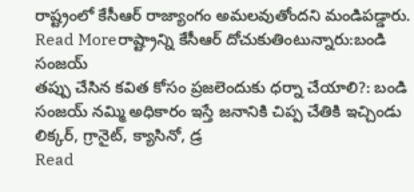రాష్ట్రంలో కేసీఆర్ రాజ్యాంగం అమలవుతోందని మండిపడ్డారు.
Read Moreరాష్ట్రాన్ని కేసీఆర్ దోచుకుతింటున్నారు:బండి సంజయ్
తప్పు చేసిన కవిత కోసం ప్రజలెందుకు ధర్నా చేయాలి?: బండి సంజయ్ నమ్మి అధికారం ఇస్తే జనానికి చిప్ప చేతికి ఇచ్చిండు లిక్కర్, గ్రానైట్, క్యాసినో, డ్ర
Read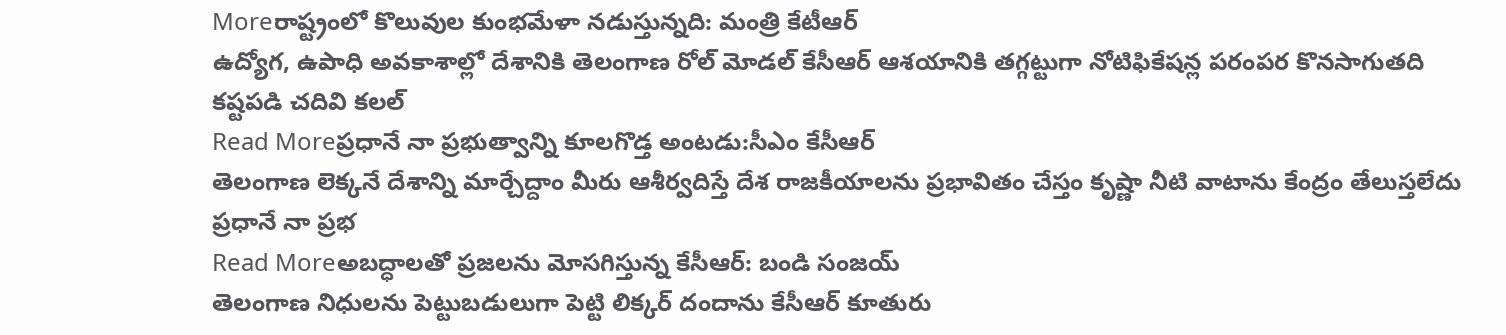Moreరాష్ట్రంలో కొలువుల కుంభమేళా నడుస్తున్నది: మంత్రి కేటీఆర్
ఉద్యోగ, ఉపాధి అవకాశాల్లో దేశానికి తెలంగాణ రోల్ మోడల్ కేసీఆర్ ఆశయానికి తగ్గట్టుగా నోటిఫికేషన్ల పరంపర కొనసాగుతది కష్టపడి చదివి కలల్
Read Moreప్రధానే నా ప్రభుత్వాన్ని కూలగొడ్త అంటడు:సీఎం కేసీఆర్
తెలంగాణ లెక్కనే దేశాన్ని మార్చేద్దాం మీరు ఆశీర్వదిస్తే దేశ రాజకీయాలను ప్రభావితం చేస్తం కృష్ణా నీటి వాటాను కేంద్రం తేలుస్తలేదు ప్రధానే నా ప్రభ
Read Moreఅబద్ధాలతో ప్రజలను మోసగిస్తున్న కేసీఆర్: బండి సంజయ్
తెలంగాణ నిధులను పెట్టుబడులుగా పెట్టి లిక్కర్ దందాను కేసీఆర్ కూతురు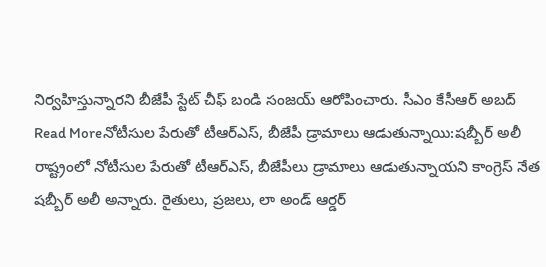నిర్వహిస్తున్నారని బీజేపీ స్టేట్ చీఫ్ బండి సంజయ్ ఆరోపించారు. సీఎం కేసీఆర్ అబద్
Read Moreనోటీసుల పేరుతో టీఆర్ఎస్, బీజేపీ డ్రామాలు ఆడుతున్నాయి:షబ్బీర్ అలీ
రాష్ట్రంలో నోటీసుల పేరుతో టీఆర్ఎస్, బీజేపీలు డ్రామాలు ఆడుతున్నాయని కాంగ్రెస్ నేత షబ్బీర్ అలీ అన్నారు. రైతులు, ప్రజలు, లా అండ్ ఆర్డర్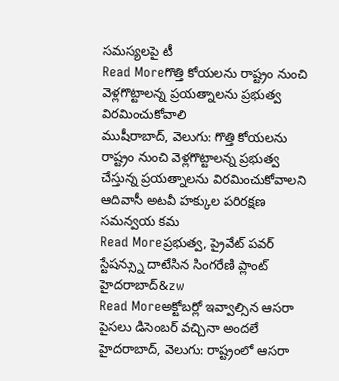సమస్యలపై టీ
Read Moreగొత్తి కోయలను రాష్ట్రం నుంచి వెళ్లగొట్టాలన్న ప్రయత్నాలను ప్రభుత్వ విరమించుకోవాలి
ముషీరాబాద్, వెలుగు: గొత్తి కోయలను రాష్ట్రం నుంచి వెళ్లగొట్టాలన్న ప్రభుత్వ చేస్తున్న ప్రయత్నాలను విరమించుకోవాలని ఆదివాసీ అటవీ హక్కుల పరిరక్షణ సమన్వయ కమ
Read Moreప్రభుత్వ, ప్రైవేట్ పవర్ స్టేషన్స్ను దాటేసిన సింగరేణి ప్లాంట్
హైదరాబాద్&zw
Read Moreఅక్టోబర్లో ఇవ్వాల్సిన ఆసరా పైసలు డిసెంబర్ వచ్చినా అందలే
హైదరాబాద్, వెలుగు: రాష్ట్రంలో ఆసరా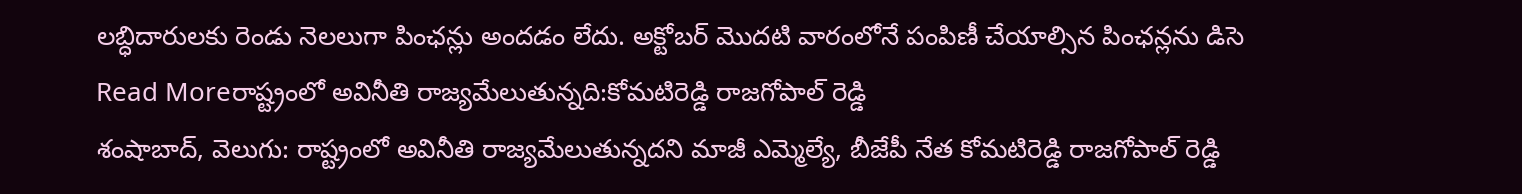లబ్ధిదారులకు రెండు నెలలుగా పింఛన్లు అందడం లేదు. అక్టోబర్ మొదటి వారంలోనే పంపిణీ చేయాల్సిన పింఛన్లను డిసె
Read Moreరాష్ట్రంలో అవినీతి రాజ్యమేలుతున్నది:కోమటిరెడ్డి రాజగోపాల్ రెడ్డి
శంషాబాద్, వెలుగు: రాష్ట్రంలో అవినీతి రాజ్యమేలుతున్నదని మాజీ ఎమ్మెల్యే, బీజేపీ నేత కోమటిరెడ్డి రాజగోపాల్ రెడ్డి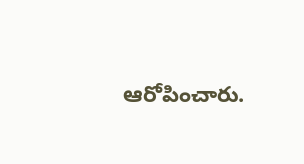ఆరోపించారు.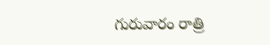గురువారం రాత్రి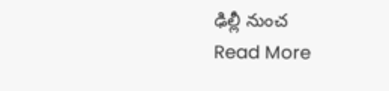ఢిల్లీ నుంచ
Read More